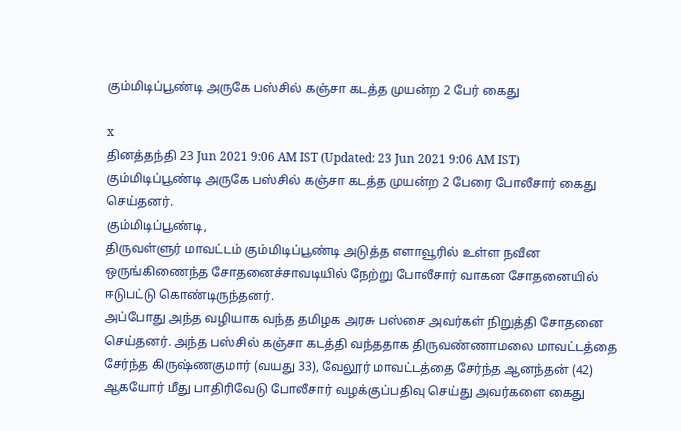கும்மிடிப்பூண்டி அருகே பஸ்சில் கஞ்சா கடத்த முயன்ற 2 பேர் கைது

x
தினத்தந்தி 23 Jun 2021 9:06 AM IST (Updated: 23 Jun 2021 9:06 AM IST)
கும்மிடிப்பூண்டி அருகே பஸ்சில் கஞ்சா கடத்த முயன்ற 2 பேரை போலீசார் கைது செய்தனர்.
கும்மிடிப்பூண்டி,
திருவள்ளுர் மாவட்டம் கும்மிடிப்பூண்டி அடுத்த எளாவூரில் உள்ள நவீன ஒருங்கிணைந்த சோதனைச்சாவடியில் நேற்று போலீசார் வாகன சோதனையில் ஈடுபட்டு கொண்டிருந்தனர்.
அப்போது அந்த வழியாக வந்த தமிழக அரசு பஸ்சை அவர்கள் நிறுத்தி சோதனை செய்தனர். அந்த பஸ்சில் கஞ்சா கடத்தி வந்ததாக திருவண்ணாமலை மாவட்டத்தை சேர்ந்த கிருஷ்ணகுமார் (வயது 33), வேலூர் மாவட்டத்தை சேர்ந்த ஆனந்தன் (42) ஆகயோர் மீது பாதிரிவேடு போலீசார் வழக்குப்பதிவு செய்து அவர்களை கைது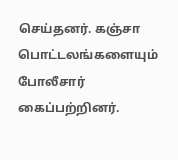செய்தனர். கஞ்சா பொட்டலங்களையும் போலீசார் கைப்பற்றினர்.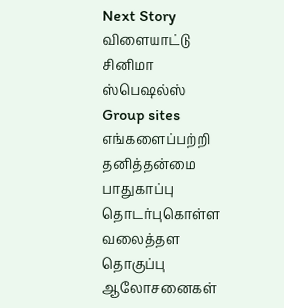Next Story
விளையாட்டு
சினிமா
ஸ்பெஷல்ஸ்
Group sites
எங்களைப்பற்றி தனித்தன்மை பாதுகாப்பு தொடர்புகொள்ள வலைத்தள தொகுப்பு ஆலோசனைகள்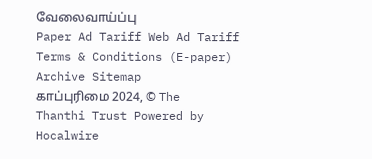வேலைவாய்ப்பு
Paper Ad Tariff Web Ad Tariff Terms & Conditions (E-paper) Archive Sitemap
காப்புரிமை 2024, © The Thanthi Trust Powered by Hocalwire